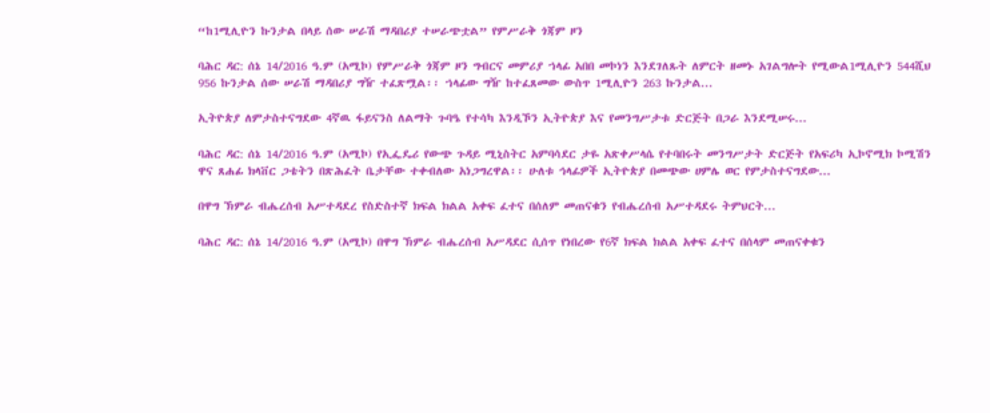“ከ1ሚሊዮን ኩንታል በላይ ሰው ሠራሽ ማዳበሪያ ተሠራጭቷል” የምሥራቅ ጎጃም ዞን

ባሕር ዳር: ሰኔ 14/2016 ዓ.ም (አሚኮ) የምሥራቅ ጎጃም ዞን ግብርና መምሪያ ኀላፊ አበበ መኮነን እንደገለጹት ለምርት ዘመኑ አገልግሎት የሚውል1ሚሊዮን 544ሺህ 956 ኩንታል ሰው ሠራሽ ማዳበሪያ ግዥ ተፈጽሟል፡፡ ኀላፊው ግዥ ከተፈጸመው ውስጥ 1ሚሊዮን 263 ኩንታል...

ኢትዮጵያ ለምታስተናግደው 4ኛዉ ፋይናንስ ለልማት ጉባዔ የተሳካ እንዲኾን ኢትዮጵያ እና የመንግሥታቱ ድርጅት በጋራ እንደሚሠሩ...

ባሕር ዳር: ሰኔ 14/2016 ዓ.ም (አሚኮ) የኢፌዴሪ የውጭ ጉዳይ ሚኒስትር አምባሳደር ታዬ አጽቀሥላሴ የተባበሩት መንግሥታት ድርጅት የአፍሪካ ኢኮኖሚክ ኮሚሽን ዋና ጸሐፊ ክላቨር ጋቴትን በጽሕፈት ቤታቸው ተቀብለው አነጋግረዋል፡፡ ሁለቱ ኅላፊዎች ኢትዮጵያ በመጭው ሀምሌ ወር የምታስተናግደው...

በዋግ ኽምራ ብሔረሰብ አሥተዳደረ የስድስተኛ ክፍል ክልል አቀፍ ፈተና በሰለም መጠናቁን የብሔረሰብ አሥተዳደሩ ትምህርት...

ባሕር ዳር: ሰኔ 14/2016 ዓ.ም (አሚኮ) በዋግ ኽምራ ብሔረሰብ አሥዳደር ሲሰጥ የነበረው የ6ኛ ክፍል ክልል አቀፍ ፈተና በሰላም መጠናቀቁን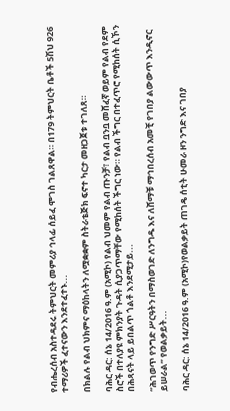የብሔረሰብ አስተዳደሩ ትምህርት መምሪያ ኅላፊ ሰይፈ ሞገስ ገልጸዋል። በ179 ትምህርት ቤቶች 5ሽህ 926 ተማሪዎች ፈተናውን እንደተፈተኑ...

በክልሉ የልብ ህክምና ማዕከላትን ለሟቋቋም ስትራቴጅክ ፍኖተ ካርታ መዘጋጀቱ ተገለጸ።

ባሕር ዳር: ሰኔ 14/2016 ዓ.ም (አሚኮ) የልብ ህመም የልብ ጡንቻ፣ የልብ ቧንቧ መሸፈኛ ወይም የልብ የደም ስሮች በተለያዩ ምክንያት ጉዳት ሲያጋጥማቸው የሚከሰት ችግር ነው። የልብ ችግር በተፈጥሮ የሚከሰት ሲኾን በሕጻናት ላይ ይበልጥ ጎልቶ እንደሚታይ...

“ሕገወጥ የንግድ ሥርዓትን በማስወገድ ለንግዱ እና ለሸማቹ ማኅበረሰብ አመቺ የገበያ ልውውጥ እንዲኖር ይሠራል” የወልቃይት...

ባሕር ዳር: ሰኔ 14/2016 ዓ.ም (አሚኮ)የወልቃይት ጠገዴ ሰቲት ሁመራ ዞን ንግድ እና ገበያ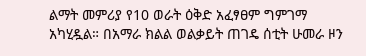ልማት መምሪያ የ10 ወራት ዕቅድ አፈፃፀም ግምገማ አካሂዷል። በአማራ ክልል ወልቃይት ጠገዴ ሰቲት ሁመራ ዞን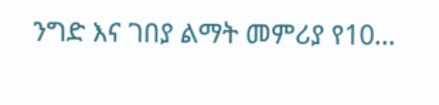ንግድ እና ገበያ ልማት መምሪያ የ10...